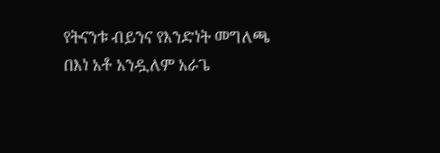የትናንቱ ብይንና የእንድነት መግለጫ
በእነ አቶ አንዷለም አራጌ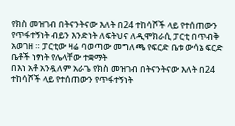የክስ መዝገብ በትናንትናው እለት በ24 ተከሳሾች ላይ የተሰጠውን የጥፋተኝነት ብይን እንድነት ለፍትህና ለዲሞክራሲ ፓርቲ በጥብቅ አወገዘ ። ፓርቲው ዛሬ ባወጣው መግለጫ የፍርድ ቤቱ ውሳኔ ፍርድ ቤቶች ነፃነት የሌላቸው ተቋማት
በእነ አቶ አንዷለም አራጌ የክስ መዝገብ በትናንትናው እለት በ24 ተከሳሾች ላይ የተሰጠውን የጥፋተኝነት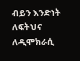ብይን እንድነት ለፍትህና ለዲሞክራሲ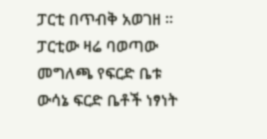ፓርቲ በጥብቅ አወገዘ ። ፓርቲው ዛሬ ባወጣው መግለጫ የፍርድ ቤቱ ውሳኔ ፍርድ ቤቶች ነፃነት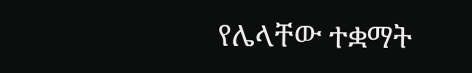የሌላቸው ተቋማት